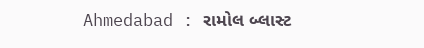Ahmedabad : રામોલ બ્લાસ્ટ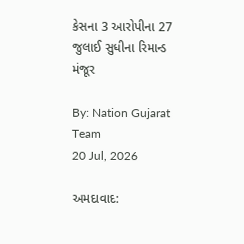કેસના 3 આરોપીના 27 જુલાઈ સુધીના રિમાન્ડ મંજૂર

By: Nation Gujarat Team
20 Jul, 2026

અમદાવાદ: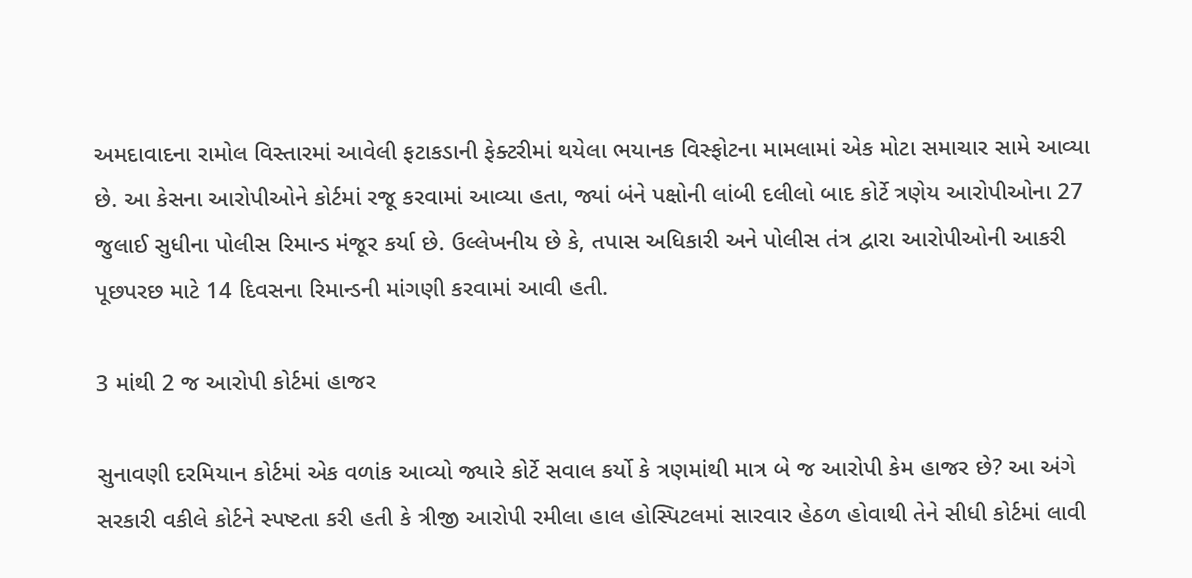અમદાવાદના રામોલ વિસ્તારમાં આવેલી ફટાકડાની ફેક્ટરીમાં થયેલા ભયાનક વિસ્ફોટના મામલામાં એક મોટા સમાચાર સામે આવ્યા છે. આ કેસના આરોપીઓને કોર્ટમાં રજૂ કરવામાં આવ્યા હતા, જ્યાં બંને પક્ષોની લાંબી દલીલો બાદ કોર્ટે ત્રણેય આરોપીઓના 27 જુલાઈ સુધીના પોલીસ રિમાન્ડ મંજૂર કર્યા છે. ઉલ્લેખનીય છે કે, તપાસ અધિકારી અને પોલીસ તંત્ર દ્વારા આરોપીઓની આકરી પૂછપરછ માટે 14 દિવસના રિમાન્ડની માંગણી કરવામાં આવી હતી.

3 માંથી 2 જ આરોપી કોર્ટમાં હાજર

સુનાવણી દરમિયાન કોર્ટમાં એક વળાંક આવ્યો જ્યારે કોર્ટે સવાલ કર્યો કે ત્રણમાંથી માત્ર બે જ આરોપી કેમ હાજર છે? આ અંગે સરકારી વકીલે કોર્ટને સ્પષ્ટતા કરી હતી કે ત્રીજી આરોપી રમીલા હાલ હોસ્પિટલમાં સારવાર હેઠળ હોવાથી તેને સીધી કોર્ટમાં લાવી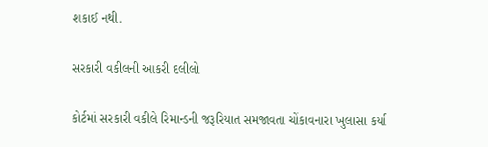શકાઈ નથી.

સરકારી વકીલની આકરી દલીલો

કોર્ટમાં સરકારી વકીલે રિમાન્ડની જરૂરિયાત સમજાવતા ચોંકાવનારા ખુલાસા કર્યા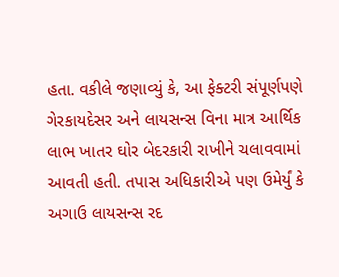હતા. વકીલે જણાવ્યું કે, આ ફેક્ટરી સંપૂર્ણપણે ગેરકાયદેસર અને લાયસન્સ વિના માત્ર આર્થિક લાભ ખાતર ઘોર બેદરકારી રાખીને ચલાવવામાં આવતી હતી. તપાસ અધિકારીએ પણ ઉમેર્યું કે અગાઉ લાયસન્સ રદ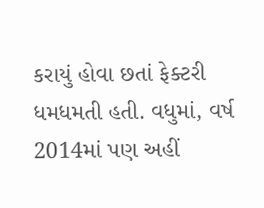કરાયું હોવા છતાં ફેક્ટરી ધમધમતી હતી. વધુમાં, વર્ષ 2014માં પણ અહીં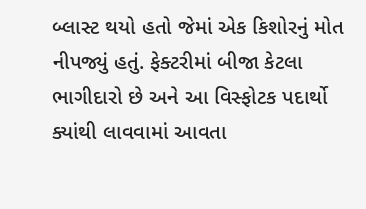બ્લાસ્ટ થયો હતો જેમાં એક કિશોરનું મોત નીપજ્યું હતું. ફેક્ટરીમાં બીજા કેટલા ભાગીદારો છે અને આ વિસ્ફોટક પદાર્થો ક્યાંથી લાવવામાં આવતા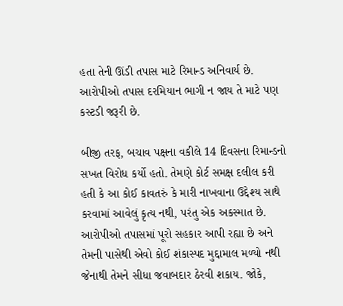હતા તેની ઊંડી તપાસ માટે રિમાન્ડ અનિવાર્ય છે. આરોપીઓ તપાસ દરમિયાન ભાગી ન જાય તે માટે પણ કસ્ટડી જરૂરી છે.

બીજી તરફ, બચાવ પક્ષના વકીલે 14 દિવસના રિમાન્ડનો સખત વિરોધ કર્યો હતો. તેમણે કોર્ટ સમક્ષ દલીલ કરી હતી કે આ કોઈ કાવતરું કે મારી નાખવાના ઉદ્દેશ્ય સાથે કરવામાં આવેલું કૃત્ય નથી, પરંતુ એક અકસ્માત છે. આરોપીઓ તપાસમાં પૂરો સહકાર આપી રહ્યા છે અને તેમની પાસેથી એવો કોઈ શંકાસ્પદ મુદ્દામાલ મળ્યો નથી જેનાથી તેમને સીધા જવાબદાર ઠેરવી શકાય. જોકે,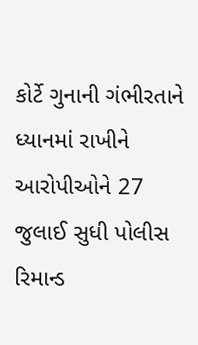કોર્ટે ગુનાની ગંભીરતાને ધ્યાનમાં રાખીને આરોપીઓને 27 જુલાઈ સુધી પોલીસ રિમાન્ડ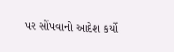પર સોંપવાનો આદેશ કર્યો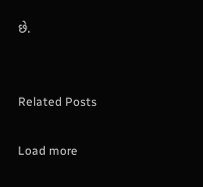છે.


Related Posts

Load more